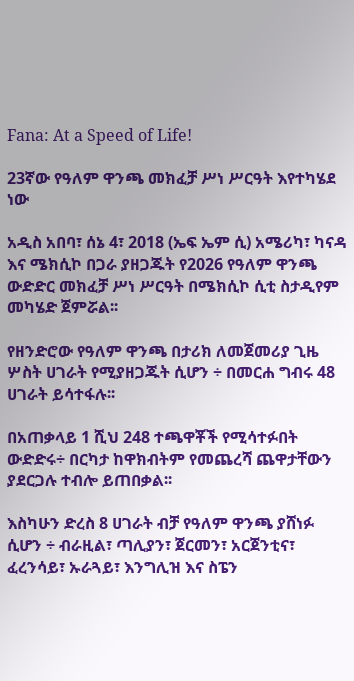Fana: At a Speed of Life!

23ኛው የዓለም ዋንጫ መክፈቻ ሥነ ሥርዓት እየተካሄደ ነው

አዲስ አበባ፣ ሰኔ 4፣ 2018 (ኤፍ ኤም ሲ) አሜሪካ፣ ካናዳ እና ሜክሲኮ በጋራ ያዘጋጁት የ2026 የዓለም ዋንጫ ውድድር መክፈቻ ሥነ ሥርዓት በሜክሲኮ ሲቲ ስታዲየም መካሄድ ጀምሯል፡፡

የዘንድሮው የዓለም ዋንጫ በታሪክ ለመጀመሪያ ጊዜ ሦስት ሀገራት የሚያዘጋጁት ሲሆን ÷ በመርሐ ግብሩ 48 ሀገራት ይሳተፋሉ፡፡

በአጠቃላይ 1 ሺህ 248 ተጫዋቾች የሚሳተፉበት ውድድሩ÷ በርካታ ከዋክብትም የመጨረሻ ጨዋታቸውን ያደርጋሉ ተብሎ ይጠበቃል፡፡

እስካሁን ድረስ 8 ሀገራት ብቻ የዓለም ዋንጫ ያሸነፉ ሲሆን ÷ ብራዚል፣ ጣሊያን፣ ጀርመን፣ አርጀንቲና፣ ፈረንሳይ፣ ኡራጓይ፣ እንግሊዝ እና ስፔን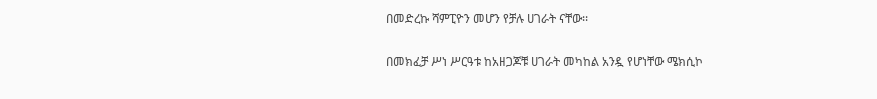በመድረኩ ሻምፒዮን መሆን የቻሉ ሀገራት ናቸው፡፡

በመክፈቻ ሥነ ሥርዓቱ ከአዘጋጆቹ ሀገራት መካከል አንዷ የሆነቸው ሜክሲኮ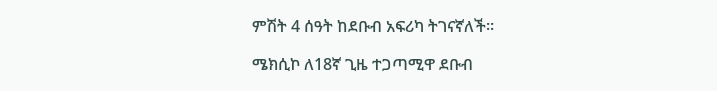ምሽት 4 ሰዓት ከደቡብ አፍሪካ ትገናኛለች፡፡

ሜክሲኮ ለ18ኛ ጊዜ ተጋጣሚዋ ደቡብ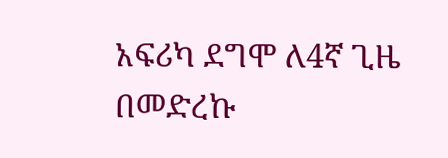አፍሪካ ደግሞ ለ4ኛ ጊዜ በመድረኩ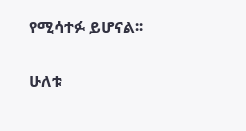የሚሳተፉ ይሆናል፡፡

ሁለቱ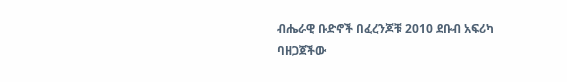ብሔራዊ ቡድኖች በፈረንጆቹ 2010 ደቡብ አፍሪካ ባዘጋጀችው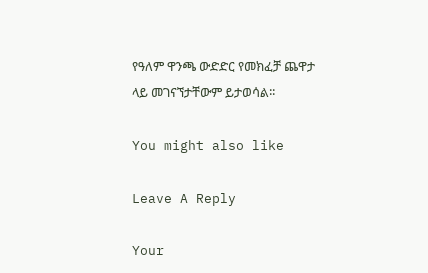የዓለም ዋንጫ ውድድር የመክፈቻ ጨዋታ ላይ መገናኘታቸውም ይታወሳል፡፡

You might also like

Leave A Reply

Your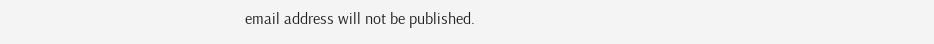email address will not be published.